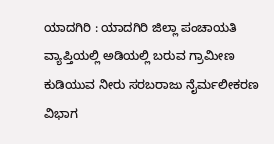ಯಾದಗಿರಿ : ಯಾದಗಿರಿ ಜಿಲ್ಲಾ ಪಂಚಾಯತಿ ವ್ಯಾಪ್ತಿಯಲ್ಲಿ ಅಡಿಯಲ್ಲಿ ಬರುವ ಗ್ರಾಮೀಣ ಕುಡಿಯುವ ನೀರು ಸರಬರಾಜು ನೈರ್ಮಲೀಕರಣ ವಿಭಾಗ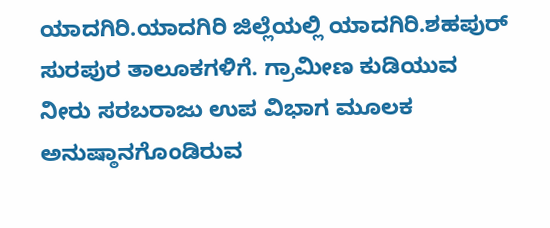ಯಾದಗಿರಿ.ಯಾದಗಿರಿ ಜಿಲ್ಲೆಯಲ್ಲಿ ಯಾದಗಿರಿ.ಶಹಪುರ್ ಸುರಪುರ ತಾಲೂಕಗಳಿಗೆ. ಗ್ರಾಮೀಣ ಕುಡಿಯುವ ನೀರು ಸರಬರಾಜು ಉಪ ವಿಭಾಗ ಮೂಲಕ ಅನುಷ್ಠಾನಗೊಂಡಿರುವ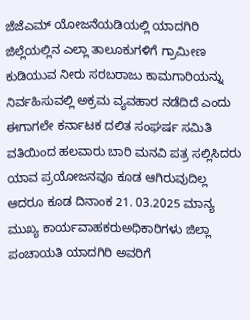ಜೆಜೆಎಮ್ ಯೋಜನೆಯಡಿಯಲ್ಲಿ ಯಾದಗಿರಿ ಜಿಲ್ಲೆಯಲ್ಲಿನ ಎಲ್ಲಾ ತಾಲೂಕುಗಳಿಗೆ ಗ್ರಾಮೀಣ ಕುಡಿಯುವ ನೀರು ಸರಬರಾಜು ಕಾಮಗಾರಿಯನ್ನು ನಿರ್ವಹಿಸುವಲ್ಲಿ ಅಕ್ರಮ ವ್ಯವಹಾರ ನಡೆದಿದೆ ಎಂದು ಈಗಾಗಲೇ ಕರ್ನಾಟಕ ದಲಿತ ಸಂಘರ್ಷ ಸಮಿತಿ ವತಿಯಿಂದ ಹಲವಾರು ಬಾರಿ ಮನವಿ ಪತ್ರ ಸಲ್ಲಿಸಿದರು ಯಾವ ಪ್ರಯೋಜನವೂ ಕೂಡ ಆಗಿರುವುದಿಲ್ಲ ಆದರೂ ಕೂಡ ದಿನಾಂಕ 21. 03.2025 ಮಾನ್ಯ ಮುಖ್ಯ ಕಾರ್ಯವಾಹಕರುಅಧಿಕಾರಿಗಳು ಜಿಲ್ಲಾ ಪಂಚಾಯತಿ ಯಾದಗಿರಿ ಅವರಿಗೆ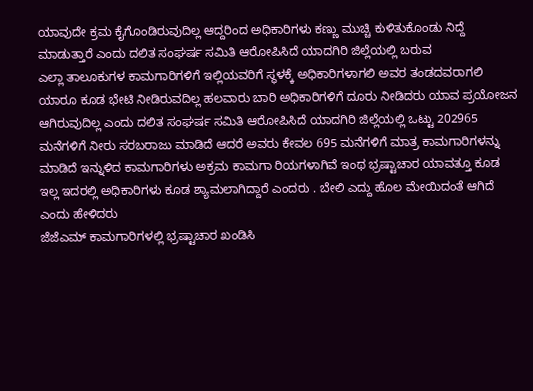ಯಾವುದೇ ಕ್ರಮ ಕೈಗೊಂಡಿರುವುದಿಲ್ಲ ಆದ್ದರಿಂದ ಅಧಿಕಾರಿಗಳು ಕಣ್ಣು ಮುಚ್ಚಿ ಕುಳಿತುಕೊಂಡು ನಿದ್ದೆ ಮಾಡುತ್ತಾರೆ ಎಂದು ದಲಿತ ಸಂಘರ್ಷ ಸಮಿತಿ ಆರೋಪಿಸಿದೆ ಯಾದಗಿರಿ ಜಿಲ್ಲೆಯಲ್ಲಿ ಬರುವ
ಎಲ್ಲಾ ತಾಲೂಕುಗಳ ಕಾಮಗಾರಿಗಳಿಗೆ ಇಲ್ಲಿಯವರಿಗೆ ಸ್ಥಳಕ್ಕೆ ಅಧಿಕಾರಿಗಳಾಗಲಿ ಅವರ ತಂಡದವರಾಗಲಿ ಯಾರೂ ಕೂಡ ಭೇಟಿ ನೀಡಿರುವದಿಲ್ಲ ಹಲವಾರು ಬಾರಿ ಅಧಿಕಾರಿಗಳಿಗೆ ದೂರು ನೀಡಿದರು ಯಾವ ಪ್ರಯೋಜನ ಆಗಿರುವುದಿಲ್ಲ ಎಂದು ದಲಿತ ಸಂಘರ್ಷ ಸಮಿತಿ ಆರೋಪಿಸಿದೆ ಯಾದಗಿರಿ ಜಿಲ್ಲೆಯಲ್ಲಿ ಒಟ್ಟು 202965 ಮನೆಗಳಿಗೆ ನೀರು ಸರಬರಾಜು ಮಾಡಿದೆ ಆದರೆ ಅವರು ಕೇವಲ 695 ಮನೆಗಳಿಗೆ ಮಾತ್ರ ಕಾಮಗಾರಿಗಳನ್ನು ಮಾಡಿದೆ ಇನ್ನುಳಿದ ಕಾಮಗಾರಿಗಳು ಅಕ್ರಮ ಕಾಮಗಾ ರಿಯಗಳಾಗಿವೆ ಇಂಥ ಭ್ರಷ್ಟಾಚಾರ ಯಾವತ್ತೂ ಕೂಡ ಇಲ್ಲ ಇದರಲ್ಲಿ ಅಧಿಕಾರಿಗಳು ಕೂಡ ಶ್ಯಾಮಲಾಗಿದ್ದಾರೆ ಎಂದರು . ಬೇಲಿ ಎದ್ದು ಹೊಲ ಮೇಯಿದಂತೆ ಆಗಿದೆ ಎಂದು ಹೇಳಿದರು
ಜೆಜೆಎಮ್ ಕಾಮಗಾರಿಗಳಲ್ಲಿ ಭ್ರಷ್ಟಾಚಾರ ಖಂಡಿಸಿ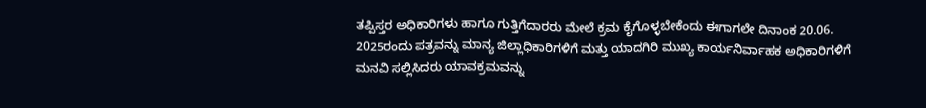ತಪ್ಪಿಸ್ತರ ಅಧಿಕಾರಿಗಳು ಹಾಗೂ ಗುತ್ತಿಗೆದಾರರು ಮೇಲೆ ಕ್ರಮ ಕೈಗೊಳ್ಳಬೇಕೆಂದು ಈಗಾಗಲೇ ದಿನಾಂಕ 20.06. 2025ರಂದು ಪತ್ರವನ್ನು ಮಾನ್ಯ ಜಿಲ್ಲಾಧಿಕಾರಿಗಳಿಗೆ ಮತ್ತು ಯಾದಗಿರಿ ಮುಖ್ಯ ಕಾರ್ಯನಿರ್ವಾಹಕ ಅಧಿಕಾರಿಗಳಿಗೆ ಮನವಿ ಸಲ್ಲಿಸಿದರು ಯಾವಕ್ರಮವನ್ನು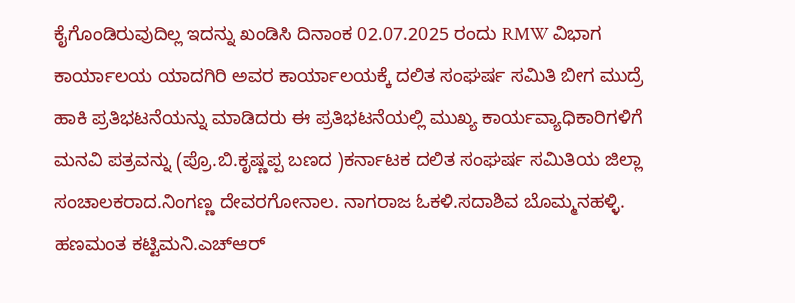ಕೈಗೊಂಡಿರುವುದಿಲ್ಲ ಇದನ್ನು ಖಂಡಿಸಿ ದಿನಾಂಕ 02.07.2025 ರಂದು RMW ವಿಭಾಗ ಕಾರ್ಯಾಲಯ ಯಾದಗಿರಿ ಅವರ ಕಾರ್ಯಾಲಯಕ್ಕೆ ದಲಿತ ಸಂಘರ್ಷ ಸಮಿತಿ ಬೀಗ ಮುದ್ರೆ ಹಾಕಿ ಪ್ರತಿಭಟನೆಯನ್ನು ಮಾಡಿದರು ಈ ಪ್ರತಿಭಟನೆಯಲ್ಲಿ ಮುಖ್ಯ ಕಾರ್ಯವ್ಯಾಧಿಕಾರಿಗಳಿಗೆ ಮನವಿ ಪತ್ರವನ್ನು (ಪ್ರೊ.ಬಿ.ಕೃಷ್ಣಪ್ಪ ಬಣದ )ಕರ್ನಾಟಕ ದಲಿತ ಸಂಘರ್ಷ ಸಮಿತಿಯ ಜಿಲ್ಲಾ ಸಂಚಾಲಕರಾದ.ನಿಂಗಣ್ಣ ದೇವರಗೋನಾಲ. ನಾಗರಾಜ ಓಕಳಿ.ಸದಾಶಿವ ಬೊಮ್ಮನಹಳ್ಳಿ. ಹಣಮಂತ ಕಟ್ಟಿಮನಿ.ಎಚ್ಆರ್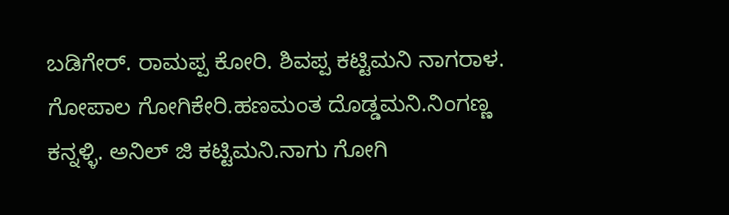ಬಡಿಗೇರ್. ರಾಮಪ್ಪ ಕೋರಿ. ಶಿವಪ್ಪ ಕಟ್ಟಿಮನಿ ನಾಗರಾಳ. ಗೋಪಾಲ ಗೋಗಿಕೇರಿ.ಹಣಮಂತ ದೊಡ್ಡಮನಿ.ನಿಂಗಣ್ಣ ಕನ್ನಳ್ಳಿ. ಅನಿಲ್ ಜಿ ಕಟ್ಟಿಮನಿ.ನಾಗು ಗೋಗಿ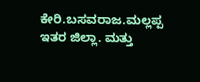ಕೇರಿ.ಬಸವರಾಜ.ಮಲ್ಲಪ್ಪ ಇತರ ಜಿಲ್ಲಾ. ಮತ್ತು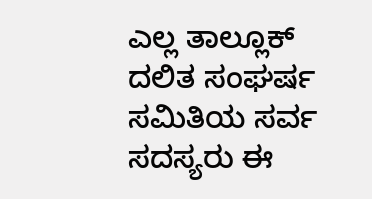ಎಲ್ಲ ತಾಲ್ಲೂಕ್ ದಲಿತ ಸಂಘರ್ಷ ಸಮಿತಿಯ ಸರ್ವ ಸದಸ್ಯರು ಈ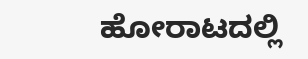ಹೋರಾಟದಲ್ಲಿ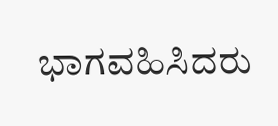ಭಾಗವಹಿಸಿದರು